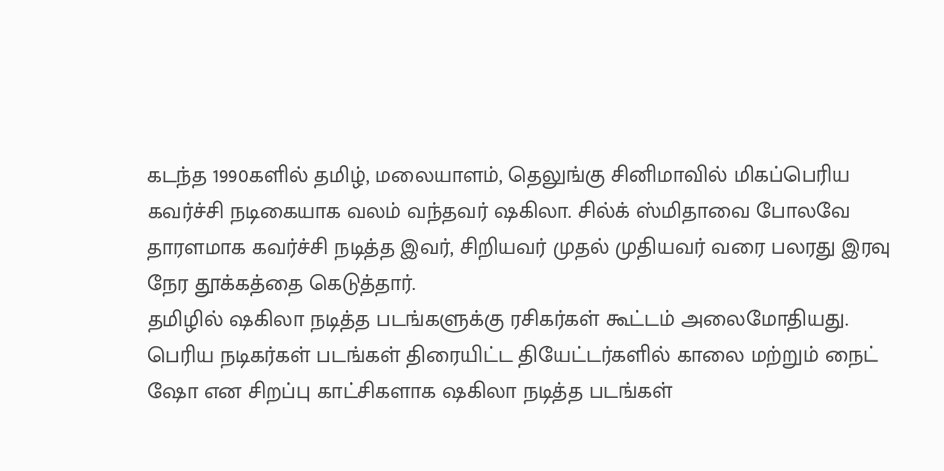கடந்த 1990களில் தமிழ், மலையாளம், தெலுங்கு சினிமாவில் மிகப்பெரிய கவர்ச்சி நடிகையாக வலம் வந்தவர் ஷகிலா. சில்க் ஸ்மிதாவை போலவே தாரளமாக கவர்ச்சி நடித்த இவர், சிறியவர் முதல் முதியவர் வரை பலரது இரவு நேர தூக்கத்தை கெடுத்தார்.
தமிழில் ஷகிலா நடித்த படங்களுக்கு ரசிகர்கள் கூட்டம் அலைமோதியது. பெரிய நடிகர்கள் படங்கள் திரையிட்ட தியேட்டர்களில் காலை மற்றும் நைட் ஷோ என சிறப்பு காட்சிகளாக ஷகிலா நடித்த படங்கள்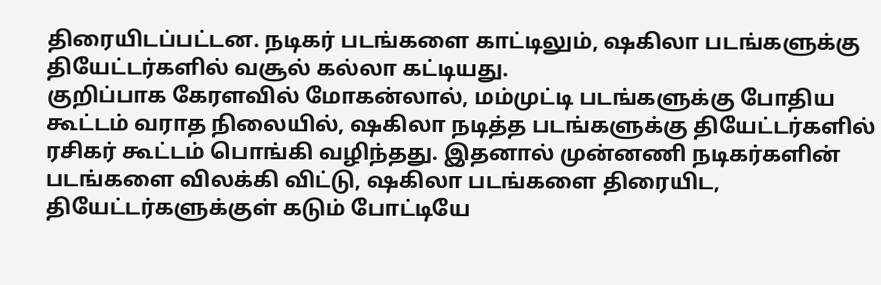திரையிடப்பட்டன. நடிகர் படங்களை காட்டிலும், ஷகிலா படங்களுக்கு தியேட்டர்களில் வசூல் கல்லா கட்டியது.
குறிப்பாக கேரளவில் மோகன்லால், மம்முட்டி படங்களுக்கு போதிய கூட்டம் வராத நிலையில், ஷகிலா நடித்த படங்களுக்கு தியேட்டர்களில் ரசிகர் கூட்டம் பொங்கி வழிந்தது. இதனால் முன்னணி நடிகர்களின் படங்களை விலக்கி விட்டு, ஷகிலா படங்களை திரையிட, தியேட்டர்களுக்குள் கடும் போட்டியே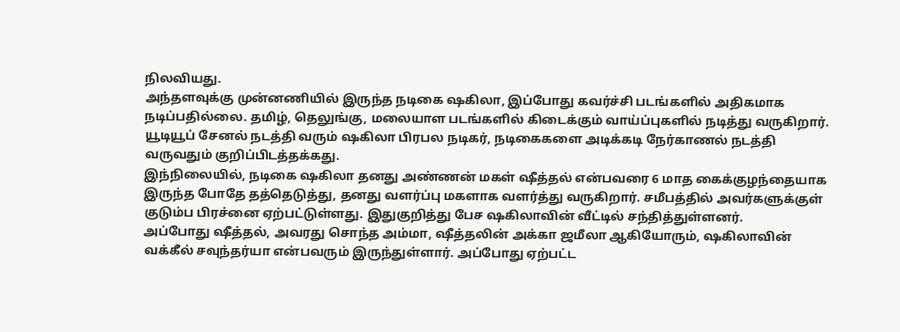நிலவியது.
அந்தளவுக்கு முன்னணியில் இருந்த நடிகை ஷகிலா, இப்போது கவர்ச்சி படங்களில் அதிகமாக நடிப்பதில்லை. தமிழ், தெலுங்கு, மலையாள படங்களில் கிடைக்கும் வாய்ப்புகளில் நடித்து வருகிறார். யூடியூப் சேனல் நடத்தி வரும் ஷகிலா பிரபல நடிகர், நடிகைகளை அடிக்கடி நேர்காணல் நடத்தி வருவதும் குறிப்பிடத்தக்கது.
இந்நிலையில், நடிகை ஷகிலா தனது அண்ணன் மகள் ஷீத்தல் என்பவரை 6 மாத கைக்குழந்தையாக இருந்த போதே தத்தெடுத்து, தனது வளர்ப்பு மகளாக வளர்த்து வருகிறார். சமீபத்தில் அவர்களுக்குள் குடும்ப பிரச்னை ஏற்பட்டுள்ளது. இதுகுறித்து பேச ஷகிலாவின் வீட்டில் சந்தித்துள்ளனர்.
அப்போது ஷீத்தல், அவரது சொந்த அம்மா, ஷீத்தலின் அக்கா ஜமீலா ஆகியோரும், ஷகிலாவின் வக்கீல் சவுந்தர்யா என்பவரும் இருந்துள்ளார். அப்போது ஏற்பட்ட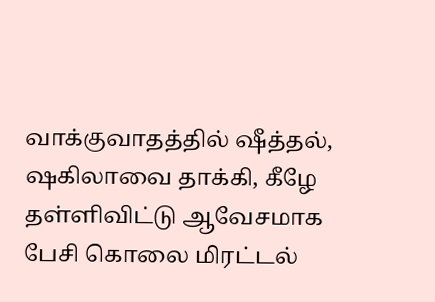வாக்குவாதத்தில் ஷீத்தல், ஷகிலாவை தாக்கி, கீழே தள்ளிவிட்டு ஆவேசமாக பேசி கொலை மிரட்டல்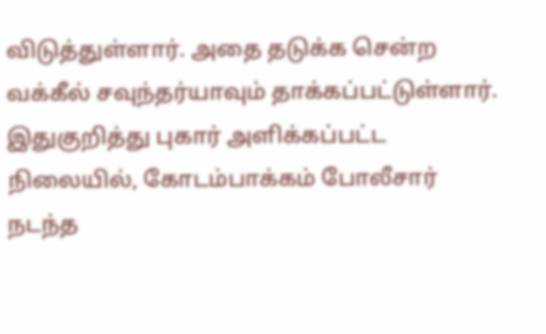விடுத்துள்ளார். அதை தடுக்க சென்ற வக்கீல் சவுந்தர்யாவும் தாக்கப்பட்டுள்ளார். இதுகுறித்து புகார் அளிக்கப்பட்ட நிலையில், கோடம்பாக்கம் போலீசார் நடந்த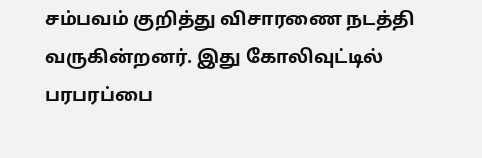சம்பவம் குறித்து விசாரணை நடத்தி வருகின்றனர். இது கோலிவுட்டில் பரபரப்பை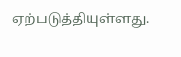ஏற்படுத்தியுள்ளது.